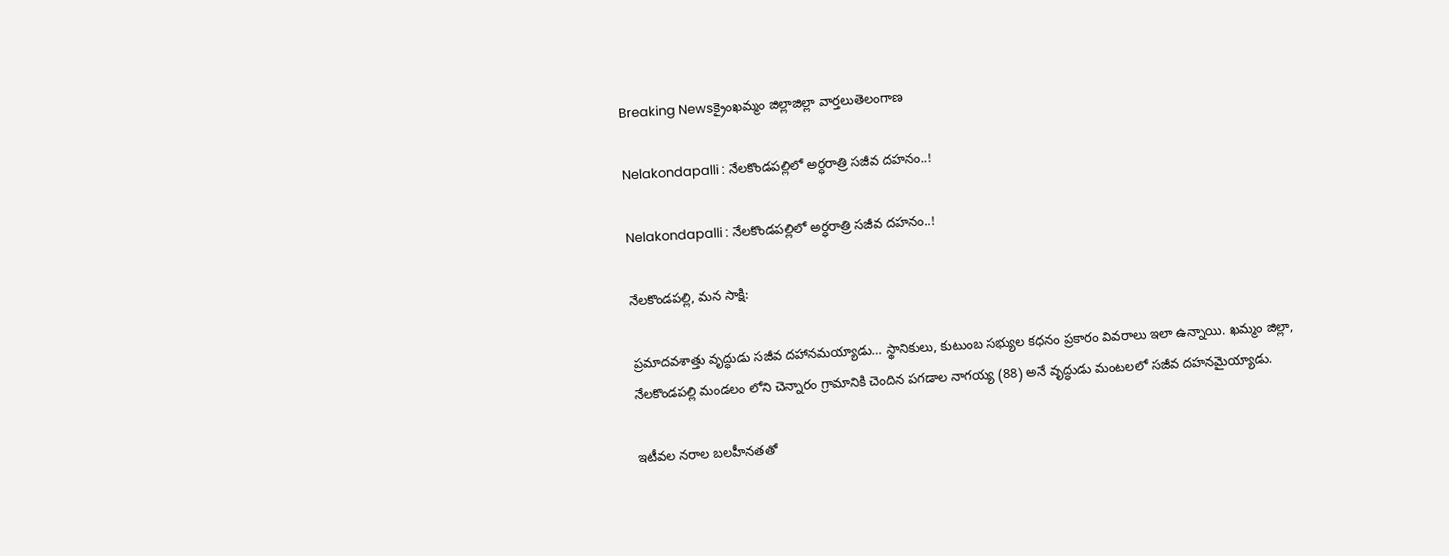Breaking Newsక్రైంఖమ్మం జిల్లాజిల్లా వార్తలుతెలంగాణ

Nelakondapalli : నేలకొండపల్లిలో అర్ధరాత్రి సజీవ దహనం..!

Nelakondapalli : నేలకొండపల్లిలో అర్ధరాత్రి సజీవ దహనం..!

నేలకొండపల్లి, మన సాక్షి:

ప్రమాదవశాత్తు వృద్ధుడు సజీవ దహానమయ్యాడు… స్థానికులు, కుటుంబ సభ్యుల కధనం ప్రకారం వివరాలు ఇలా ఉన్నాయి. ఖమ్మం జిల్లా, నేలకొండపల్లి మండలం లోని చెన్నారం గ్రామానికి చెందిన పగడాల నాగయ్య (88) అనే వృద్ధుడు మంటలలో సజీవ దహనమైయ్యాడు.

ఇటీవల నరాల బలహీనతతో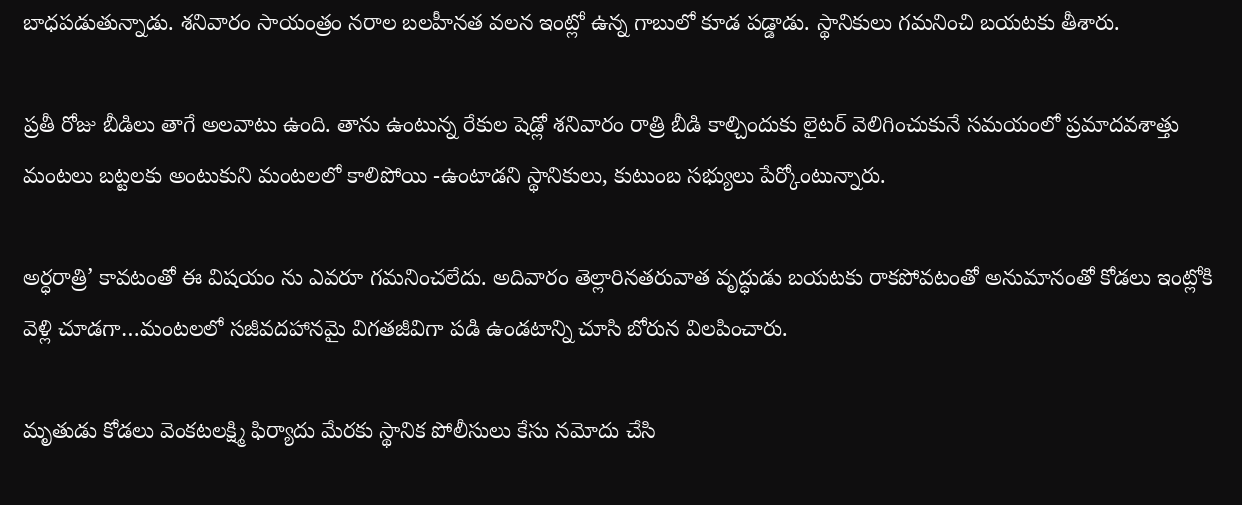బాధపడుతున్నాడు. శనివారం సాయంత్రం నరాల బలహీనత వలన ఇంట్లో ఉన్న గాబులో కూడ పడ్డాడు. స్థానికులు గమనించి బయటకు తీశారు.

ప్రతీ రోజు బీడిలు తాగే అలవాటు ఉంది. తాను ఉంటున్న రేకుల షెడ్లో శనివారం రాత్రి బీడి కాల్చిందుకు లైటర్ వెలిగించుకునే సమయంలో ప్రమాదవశాత్తు మంటలు బట్టలకు అంటుకుని మంటలలో కాలిపోయి -ఉంటాడని స్థానికులు, కుటుంబ సభ్యులు పేర్కోంటున్నారు.

అర్ధరాత్రి’ కావటంతో ఈ విషయం ను ఎవరూ గమనించలేదు. అదివారం తెల్లారినతరువాత వృద్ధుడు బయటకు రాకపోవటంతో అనుమానంతో కోడలు ఇంట్లోకి వెళ్లి చూడగా…మంటలలో సజీవదహానమై విగతజీవిగా పడి ఉండటాన్ని చూసి బోరున విలపించారు.

మృతుడు కోడలు వెంకటలక్ష్మి ఫిర్యాదు మేరకు స్థానిక పోలీసులు కేసు నమోదు చేసి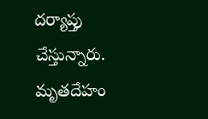దర్యాప్తు చేస్తున్నారు. మృతదేహం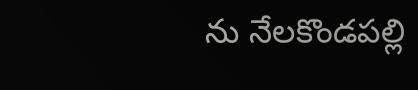ను నేలకొండపల్లి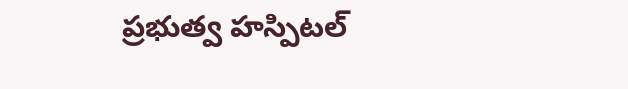ప్రభుత్వ హస్పిటల్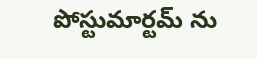పోస్టుమార్టమ్ ను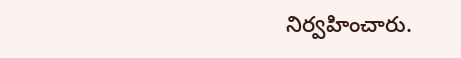నిర్వహించారు.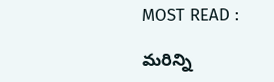MOST READ :

మరిన్ని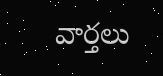వార్తలు